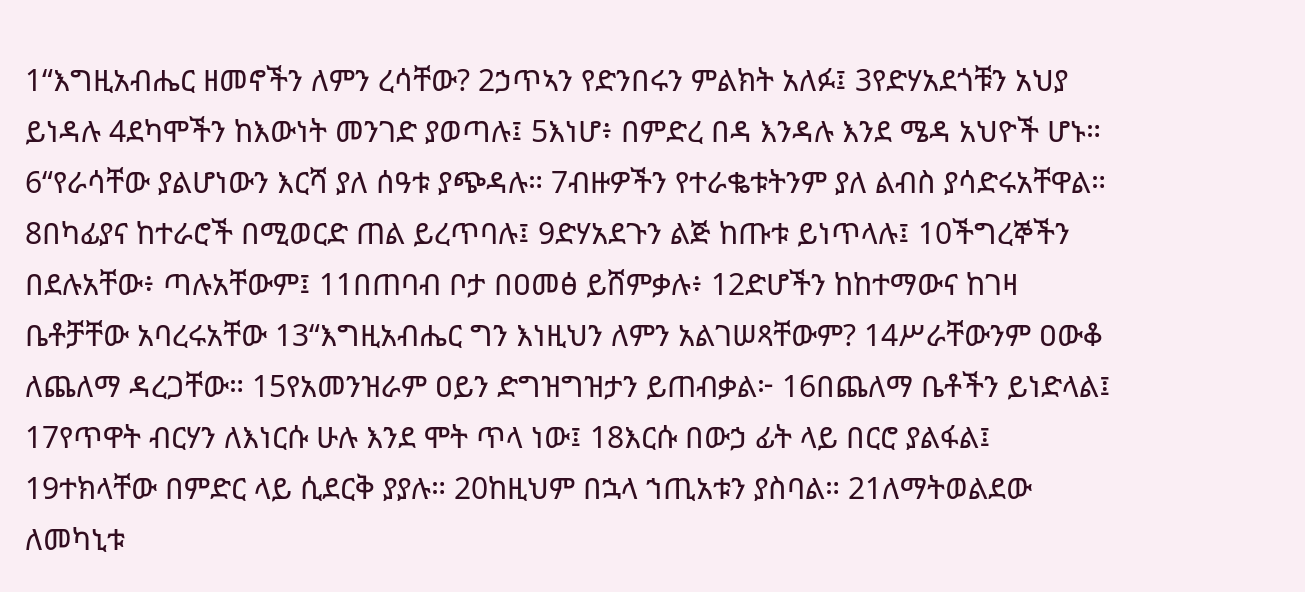1“እግዚአብሔር ዘመኖችን ለምን ረሳቸው? 2ኃጥኣን የድንበሩን ምልክት አለፉ፤ 3የድሃአደጎቹን አህያ ይነዳሉ 4ደካሞችን ከእውነት መንገድ ያወጣሉ፤ 5እነሆ፥ በምድረ በዳ እንዳሉ እንደ ሜዳ አህዮች ሆኑ። 6“የራሳቸው ያልሆነውን እርሻ ያለ ሰዓቱ ያጭዳሉ። 7ብዙዎችን የተራቈቱትንም ያለ ልብስ ያሳድሩአቸዋል። 8በካፊያና ከተራሮች በሚወርድ ጠል ይረጥባሉ፤ 9ድሃአደጉን ልጅ ከጡቱ ይነጥላሉ፤ 10ችግረኞችን በደሉአቸው፥ ጣሉአቸውም፤ 11በጠባብ ቦታ በዐመፅ ይሸምቃሉ፥ 12ድሆችን ከከተማውና ከገዛ ቤቶቻቸው አባረሩአቸው 13“እግዚአብሔር ግን እነዚህን ለምን አልገሠጻቸውም? 14ሥራቸውንም ዐውቆ ለጨለማ ዳረጋቸው። 15የአመንዝራም ዐይን ድግዝግዝታን ይጠብቃል፦ 16በጨለማ ቤቶችን ይነድላል፤ 17የጥዋት ብርሃን ለእነርሱ ሁሉ እንደ ሞት ጥላ ነው፤ 18እርሱ በውኃ ፊት ላይ በርሮ ያልፋል፤ 19ተክላቸው በምድር ላይ ሲደርቅ ያያሉ። 20ከዚህም በኋላ ኀጢአቱን ያስባል። 21ለማትወልደው ለመካኒቱ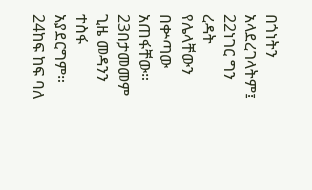በጎነትን አላደረገላትም፤ 22ነገር ግን ረዳት የሌላቸውን በቍጣው አጠፋቸው። 23በታመመም ጊዜ መዳንን ተስፋ አያደርግም። 24ከፍ ከፍ ባለ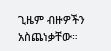ጊዜም ብዙዎችን አስጨነቃቸው።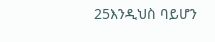25እንዲህስ ባይሆን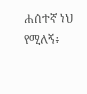ሐሰተኛ ነህ የሚለኝ፥